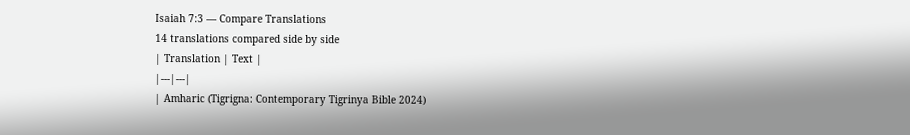Isaiah 7:3 — Compare Translations
14 translations compared side by side
| Translation | Text |
|---|---|
| Amharic (Tigrigna: Contemporary Tigrinya Bible 2024)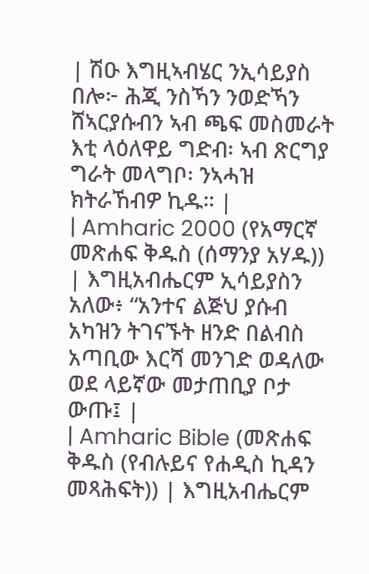| ሽዑ እግዚኣብሄር ንኢሳይያስ በሎ፦ ሕጂ ንስኻን ንወድኻን ሸኣርያሱብን ኣብ ጫፍ መስመራት እቲ ላዕለዋይ ግድብ፡ ኣብ ጽርግያ ግራት መላግቦ፡ ንኣሓዝ ክትራኸብዎ ኪዱ። |
| Amharic 2000 (የአማርኛ መጽሐፍ ቅዱስ (ሰማንያ አሃዱ)) | እግዚአብሔርም ኢሳይያስን አለው፥ “አንተና ልጅህ ያሱብ አካዝን ትገናኙት ዘንድ በልብስ አጣቢው እርሻ መንገድ ወዳለው ወደ ላይኛው መታጠቢያ ቦታ ውጡ፤ |
| Amharic Bible (መጽሐፍ ቅዱስ (የብሉይና የሐዲስ ኪዳን መጻሕፍት)) | እግዚአብሔርም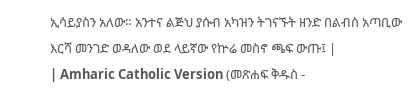ኢሳይያስን አለው። አንተና ልጅህ ያሱብ አካዝን ትገናኙት ዘንድ በልብስ አጣቢው እርሻ መንገድ ወዳለው ወደ ላይኛው የኵሬ መስኖ ጫፍ ውጡ፤ |
| Amharic Catholic Version (መጽሐፍ ቅዱስ -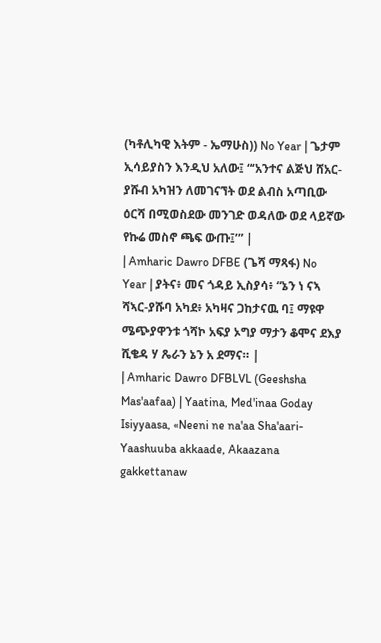(ካቶሊካዊ እትም - ኤማሁስ)) No Year | ጌታም ኢሳይያስን እንዲህ አለው፤ “‘አንተና ልጅህ ሸአር-ያሹብ አካዝን ለመገናኘት ወደ ልብስ አጣቢው ዕርሻ በሚወስደው መንገድ ወዳለው ወደ ላይኛው የኩሬ መስኖ ጫፍ ውጡ፤’” |
| Amharic Dawro DFBE (ጌሻ ማጻፋ) No Year | ያትና፥ መና ጎዳይ ኢስያሳ፥ “ኔን ነ ናኣ ሻኣር-ያሹባ አካደ፥ አካዛና ጋከታናዉ ባ፤ ማዩዋ ሜጭያዋንቱ ጎሻኮ አፍያ ኦግያ ማታን ቆሞና ደእያ ሺቄዳ ሃ ጼራን ኔን አ ደማና። |
| Amharic Dawro DFBLVL (Geeshsha Mas'aafaa) | Yaatina, Med'inaa Goday Isiyyaasa, «Neeni ne na'aa Sha'aari-Yaashuuba akkaade, Akaazana gakkettanaw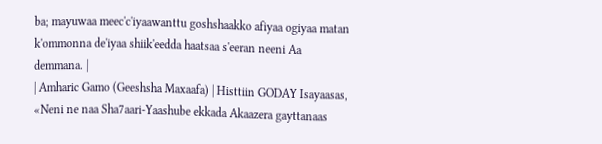ba; mayuwaa meec'c'iyaawanttu goshshaakko afiyaa ogiyaa matan k'ommonna de'iyaa shiik'eedda haatsaa s'eeran neeni Aa demmana. |
| Amharic Gamo (Geeshsha Maxaafa) | Histtiin GODAY Isayaasas, «Neni ne naa Sha7aari-Yaashube ekkada Akaazera gayttanaas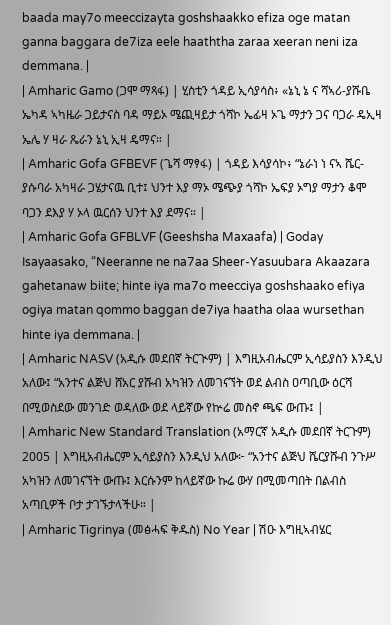baada may7o meeccizayta goshshaakko efiza oge matan ganna baggara de7iza eele haaththa zaraa xeeran neni iza demmana. |
| Amharic Gamo (ጋሞ ማጻፋ) | ሂስቲን ጎዳይ ኢሳያሳስ፥ «ኔኒ ኔ ና ሻኣሪ-ያሹቤ ኤካዳ ኣካዜራ ጋይታናስ ባዳ ማይኦ ሜጪዛይታ ጎሻኮ ኤፊዛ ኦጌ ማታን ጋና ባጋራ ዴኢዛ ኤሌ ሃ ዛራ ጼራን ኔኒ ኢዛ ዴማና። |
| Amharic Gofa GFBEVF (ጌሻ ማፃፋ) | ጎዳይ እሳያሳኮ፥ “ኔራነ ነ ናኣ ሼር-ያሱባራ አካዛራ ጋሄታናዉ ቢተ፤ ህንተ እያ ማኦ ሜጭያ ጎሻኮ ኤፍያ ኦግያ ማታን ቆሞ ባጋን ደእያ ሃ ኦላ ዉርሰን ህንተ እያ ደማና። |
| Amharic Gofa GFBLVF (Geeshsha Maxaafa) | Goday Isayaasako, “Neeranne ne na7aa Sheer-Yasuubara Akaazara gahetanaw biite; hinte iya ma7o meecciya goshshaako efiya ogiya matan qommo baggan de7iya haatha olaa wursethan hinte iya demmana. |
| Amharic NASV (አዲሱ መደበኛ ትርጒም) | እግዚአብሔርም ኢሳይያስን እንዲህ አለው፤ “አንተና ልጅህ ሸአር ያሹብ አካዝን ለመገናኘት ወደ ልብስ ዐጣቢው ዕርሻ በሚወስደው መንገድ ወዳለው ወደ ላይኛው የኵሬ መስኖ ጫፍ ውጡ፤ |
| Amharic New Standard Translation (አማርኛ አዲሱ መደበኛ ትርጉም) 2005 | እግዚአብሔርም ኢሳይያስን እንዲህ አለው፦ “አንተና ልጅህ ሼርያሹብ ንጉሥ አካዝን ለመገናኘት ውጡ፤ እርሱንም ከላይኛው ኩሬ ውሃ በሚመጣበት በልብስ አጣቢዎች ቦታ ታገኙታላችሁ። |
| Amharic Tigrinya (መፅሓፍ ቅዱስ) No Year | ሽዑ እግዚኣብሄር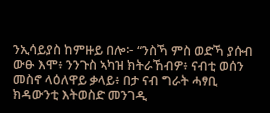ንኢሳይያስ ከምዙይ በሎ፦ “ንስኻ ምስ ወድኻ ያሱብ ውፁ እሞ፥ ንንጉስ ኣካዝ ክትራኸብዎ፥ ናብቲ ወሰን መስኖ ላዕለዋይ ቃላይ፥ በታ ናብ ግራት ሓፃቢ ክዳውንቲ እትወስድ መንገዲ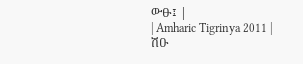ውፁ፤ |
| Amharic Tigrinya 2011 | ሽዑ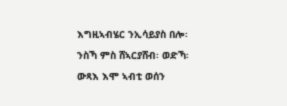እግዚኣብሄር ንኢሳይያስ በሎ፡ ንስኻ ምስ ሸኣርያሸብ፡ ወድኻ፡ ውጻእ እሞ ኣብቲ ወሰን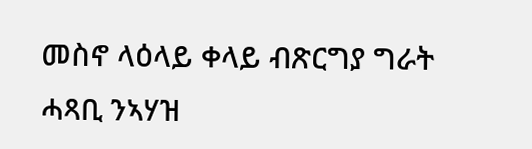መስኖ ላዕላይ ቀላይ ብጽርግያ ግራት ሓጻቢ ንኣሃዝ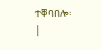ተቐባበሎ፡ |